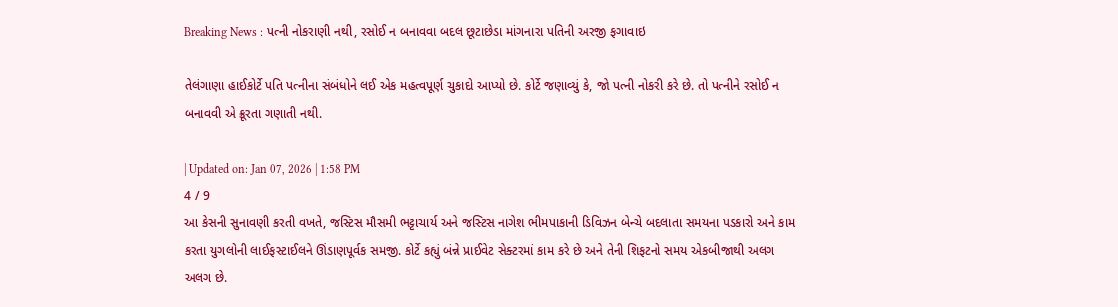Breaking News : પત્ની નોકરાણી નથી, રસોઈ ન બનાવવા બદલ છૂટાછેડા માંગનારા પતિની અરજી ફગાવાઇ

તેલંગાણા હાઈકોર્ટે પતિ પત્નીના સંબંધોને લઈ એક મહત્વપૂર્ણ ચુકાદો આપ્યો છે. કોર્ટે જણાવ્યું કે, જો પત્ની નોકરી કરે છે. તો પત્નીને રસોઈ ન બનાવવી એ ક્રૂરતા ગણાતી નથી.

| Updated on: Jan 07, 2026 | 1:58 PM
4 / 9
આ કેસની સુનાવણી કરતી વખતે, જસ્ટિસ મૌસમી ભટ્ટાચાર્ય અને જસ્ટિસ નાગેશ ભીમપાકાની ડિવિઝન બેન્ચે બદલાતા સમયના પડકારો અને કામ કરતા યુગલોની લાઈફસ્ટાઈલને ઊંડાણપૂર્વક સમજી. કોર્ટે કહ્યું બંન્ને પ્રાઈવેટ સેક્ટરમાં કામ કરે છે અને તેની શિફટનો સમય એકબીજાથી અલગ અલગ છે.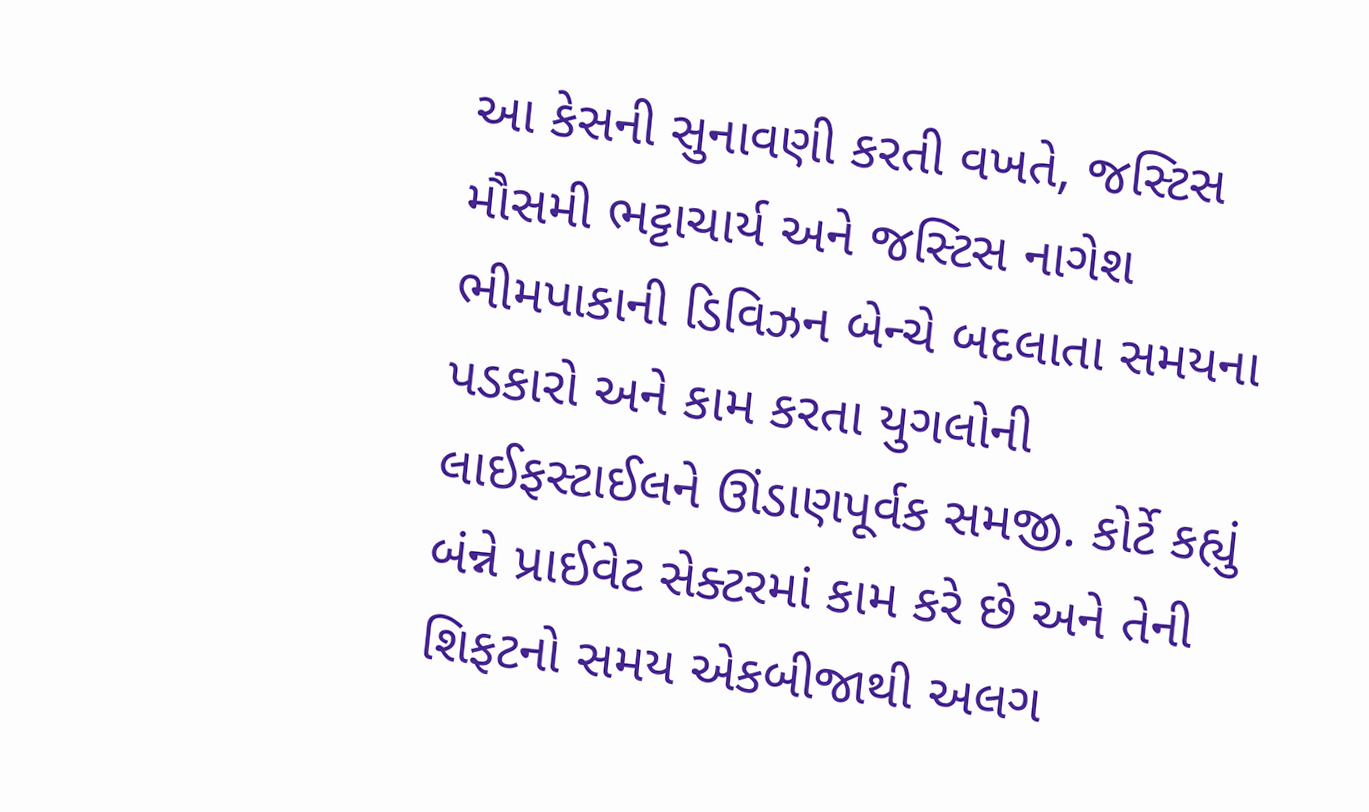આ કેસની સુનાવણી કરતી વખતે, જસ્ટિસ મૌસમી ભટ્ટાચાર્ય અને જસ્ટિસ નાગેશ ભીમપાકાની ડિવિઝન બેન્ચે બદલાતા સમયના પડકારો અને કામ કરતા યુગલોની લાઈફસ્ટાઈલને ઊંડાણપૂર્વક સમજી. કોર્ટે કહ્યું બંન્ને પ્રાઈવેટ સેક્ટરમાં કામ કરે છે અને તેની શિફટનો સમય એકબીજાથી અલગ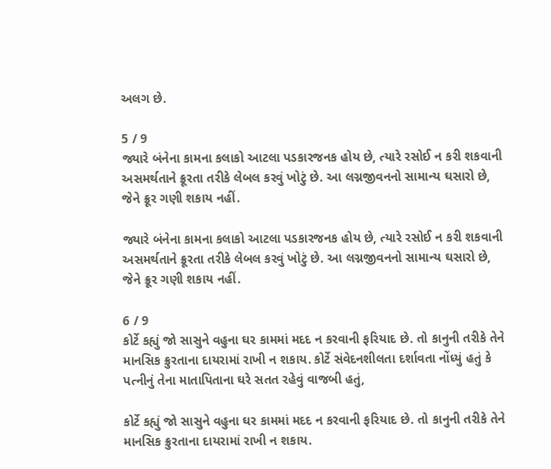અલગ છે.

5 / 9
જ્યારે બંનેના કામના કલાકો આટલા પડકારજનક હોય છે, ત્યારે રસોઈ ન કરી શકવાની અસમર્થતાને ક્રૂરતા તરીકે લેબલ કરવું ખોટું છે. આ લગ્નજીવનનો સામાન્ય ઘસારો છે, જેને ક્રૂર ગણી શકાય નહીં.

જ્યારે બંનેના કામના કલાકો આટલા પડકારજનક હોય છે, ત્યારે રસોઈ ન કરી શકવાની અસમર્થતાને ક્રૂરતા તરીકે લેબલ કરવું ખોટું છે. આ લગ્નજીવનનો સામાન્ય ઘસારો છે, જેને ક્રૂર ગણી શકાય નહીં.

6 / 9
કોર્ટે કહ્યું જો સાસુને વહુના ઘર કામમાં મદદ ન કરવાની ફરિયાદ છે. તો કાનુની તરીકે તેને માનસિક ક્રુરતાના દાયરામાં રાખી ન શકાય. કોર્ટે સંવેદનશીલતા દર્શાવતા નોંધ્યું હતું કે પત્નીનું તેના માતાપિતાના ઘરે સતત રહેવું વાજબી હતું,

કોર્ટે કહ્યું જો સાસુને વહુના ઘર કામમાં મદદ ન કરવાની ફરિયાદ છે. તો કાનુની તરીકે તેને માનસિક ક્રુરતાના દાયરામાં રાખી ન શકાય.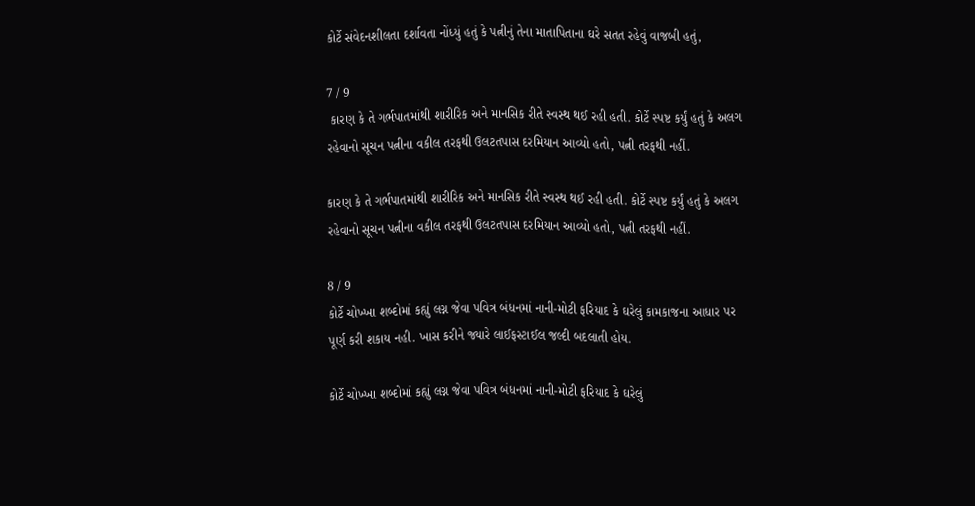કોર્ટે સંવેદનશીલતા દર્શાવતા નોંધ્યું હતું કે પત્નીનું તેના માતાપિતાના ઘરે સતત રહેવું વાજબી હતું,

7 / 9
 કારણ કે તે ગર્ભપાતમાંથી શારીરિક અને માનસિક રીતે સ્વસ્થ થઈ રહી હતી. કોર્ટે સ્પષ્ટ કર્યું હતું કે અલગ રહેવાનો સૂચન પત્નીના વકીલ તરફથી ઉલટતપાસ દરમિયાન આવ્યો હતો, પત્ની તરફથી નહીં.

કારણ કે તે ગર્ભપાતમાંથી શારીરિક અને માનસિક રીતે સ્વસ્થ થઈ રહી હતી. કોર્ટે સ્પષ્ટ કર્યું હતું કે અલગ રહેવાનો સૂચન પત્નીના વકીલ તરફથી ઉલટતપાસ દરમિયાન આવ્યો હતો, પત્ની તરફથી નહીં.

8 / 9
કોર્ટે ચોખ્ખા શબ્દોમાં કહ્યું લગ્ન જેવા પવિત્ર બંધનમાં નાની-મોટી ફરિયાદ કે ઘરેલું કામકાજના આધાર પર પૂર્ણ કરી શકાય નહી. ખાસ કરીને જ્યારે લાઈફસ્ટાઈલ જલ્દી બદલાતી હોય.

કોર્ટે ચોખ્ખા શબ્દોમાં કહ્યું લગ્ન જેવા પવિત્ર બંધનમાં નાની-મોટી ફરિયાદ કે ઘરેલું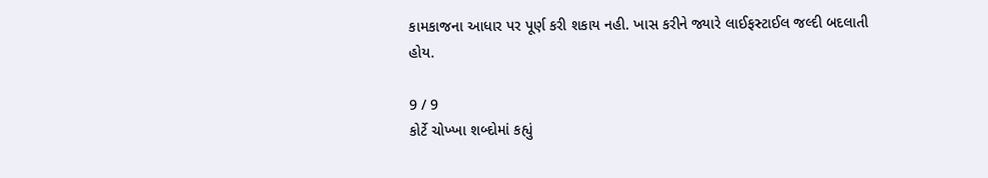કામકાજના આધાર પર પૂર્ણ કરી શકાય નહી. ખાસ કરીને જ્યારે લાઈફસ્ટાઈલ જલ્દી બદલાતી હોય.

9 / 9
કોર્ટે ચોખ્ખા શબ્દોમાં કહ્યું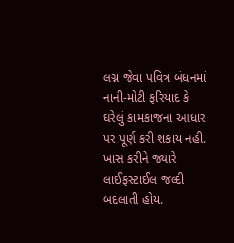લગ્ન જેવા પવિત્ર બંધનમાં નાની-મોટી ફરિયાદ કે ઘરેલું કામકાજના આધાર પર પૂર્ણ કરી શકાય નહી. ખાસ કરીને જ્યારે લાઈફસ્ટાઈલ જલ્દી બદલાતી હોય.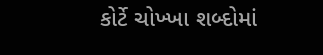કોર્ટે ચોખ્ખા શબ્દોમાં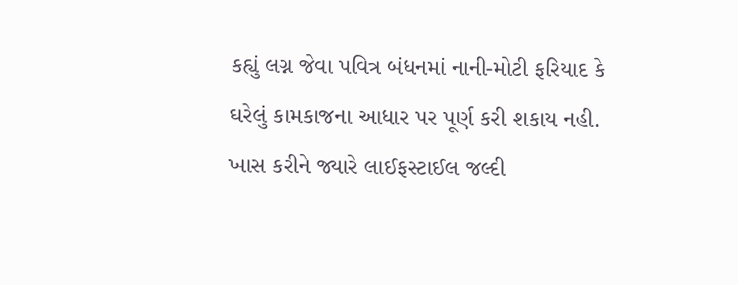કહ્યું લગ્ન જેવા પવિત્ર બંધનમાં નાની-મોટી ફરિયાદ કે ઘરેલું કામકાજના આધાર પર પૂર્ણ કરી શકાય નહી. ખાસ કરીને જ્યારે લાઈફસ્ટાઈલ જલ્દી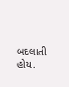બદલાતી હોય.